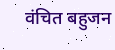वंचित बहुजन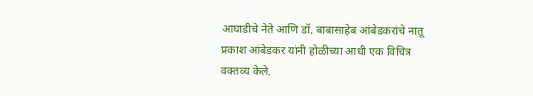आघाडीचे नेते आणि डॉ. बाबासाहेब आंबेडकरांचे नातू प्रकाश आंबेडकर यांनी होळीच्या आधी एक विचित्र वक्तव्य केले.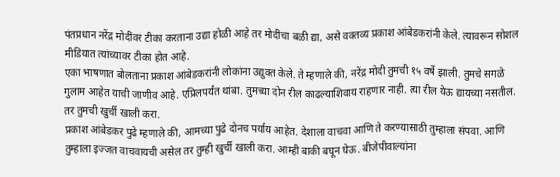पंतप्रधान नरेंद्र मोदींवर टीका करताना उद्या होळी आहे तर मोदींचा बळी द्या, असे वक्तव्य प्रकाश आंबेडकरांनी केले. त्यावरून सोशल मीडियात त्यांच्यावर टीका होत आहे.
एका भाषणात बोलताना प्रकाश आंबेडकरांनी लोकांना उद्युक्त केले. ते म्हणाले की, नरेंद्र मोदी तुमची १५ वर्षे झाली. तुमचे सगळे गुलाम आहेत याची जाणीव आहे. एप्रिलपर्यंत थांबा. तुमच्या दोन रील काढल्याशिवाय राहणार नाही. त्या रील येऊ द्यायच्या नसतील. तर तुमची खुर्ची खाली करा.
प्रकाश आंबेडकर पुढे म्हणाले की, आमच्या पुढे दोनच पर्याय आहेत. देशाला वाचवा आणि ते करण्यासाठी तुम्हाला संपवा. आणि तुम्हाला इज्जत वाचवायची असेल तर तुम्ही खुर्ची खाली करा. आम्ही बाकी बघून घेऊ. बीजेपीवाल्यांना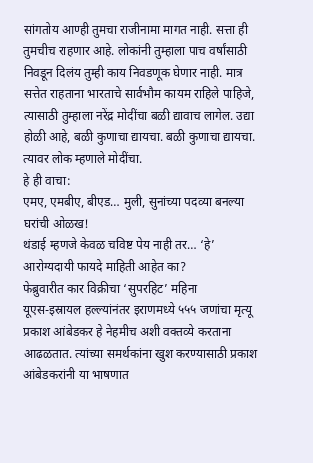सांगतोय आण्ही तुमचा राजीनामा मागत नाही. सत्ता ही तुमचीच राहणार आहे. लोकांनी तुम्हाला पाच वर्षांसाठी निवडून दिलंय तुम्ही काय निवडणूक घेणार नाही. मात्र सत्तेत राहताना भारताचे सार्वभौम कायम राहिले पाहिजे, त्यासाठी तुम्हाला नरेंद्र मोदींचा बळी द्यावाच लागेल. उद्या होळी आहे, बळी कुणाचा द्यायचा. बळी कुणाचा द्यायचा. त्यावर लोक म्हणाले मोदींचा.
हे ही वाचा:
एमए, एमबीए, बीएड… मुली, सुनांच्या पदव्या बनल्या घरांची ओळख!
थंडाई म्हणजे केवळ चविष्ट पेय नाही तर… ‘हे’ आरोग्यदायी फायदे माहिती आहेत का?
फेब्रुवारीत कार विक्रीचा ‘सुपरहिट’ महिना
यूएस-इस्रायल हल्ल्यांनंतर इराणमध्ये ५५५ जणांचा मृत्यू
प्रकाश आंबेडकर हे नेहमीच अशी वक्तव्ये करताना आढळतात. त्यांच्या समर्थकांना खुश करण्यासाठी प्रकाश आंबेडकरांनी या भाषणात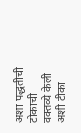अशा पद्धतीची टोकाची वक्तव्ये केली अशी टीका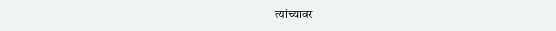त्यांच्यावर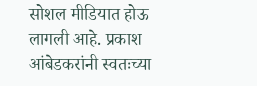सोशल मीडियात होऊ लागली आहे. प्रकाश आंबेडकरांनी स्वतःच्या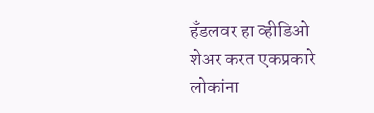हँडलवर हा व्हीडिओ शेअर करत एकप्रकारे लोकांना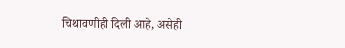चिथावणीही दिली आहे, असेही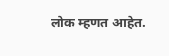लोक म्हणत आहेत.